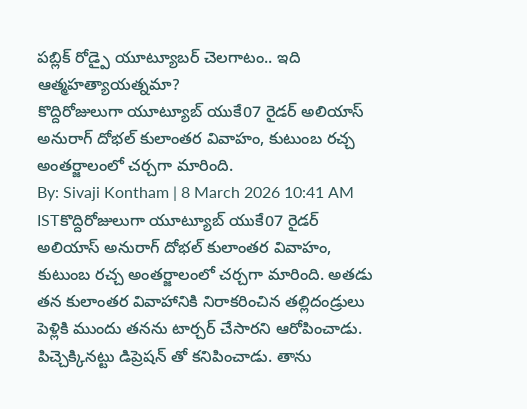పబ్లిక్ రోడ్పై యూట్యూబర్ చెలగాటం.. ఇది ఆత్మహత్యాయత్నమా?
కొద్దిరోజులుగా యూట్యూబ్ యుకే07 రైడర్ అలియాస్ అనురాగ్ దోభల్ కులాంతర వివాహం, కుటుంబ రచ్చ అంతర్జాలంలో చర్చగా మారింది.
By: Sivaji Kontham | 8 March 2026 10:41 AM ISTకొద్దిరోజులుగా యూట్యూబ్ యుకే07 రైడర్ అలియాస్ అనురాగ్ దోభల్ కులాంతర వివాహం, కుటుంబ రచ్చ అంతర్జాలంలో చర్చగా మారింది. అతడు తన కులాంతర వివాహానికి నిరాకరించిన తల్లిదండ్రులు పెళ్లికి ముందు తనను టార్చర్ చేసారని ఆరోపించాడు. పిచ్చెక్కినట్టు డిప్రెషన్ తో కనిపించాడు. తాను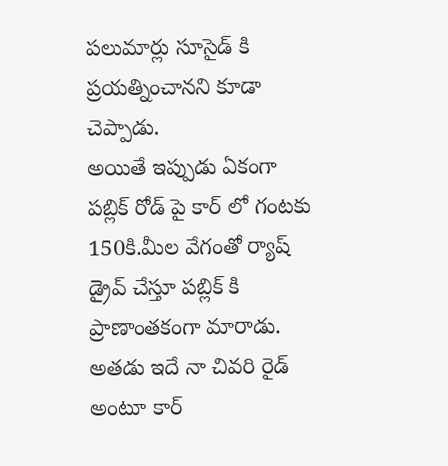పలుమార్లు సూసైడ్ కి ప్రయత్నించానని కూడా చెప్పాడు.
అయితే ఇప్పుడు ఏకంగా పబ్లిక్ రోడ్ పై కార్ లో గంటకు 150కి.మీల వేగంతో ర్యాష్ డ్రైవ్ చేస్తూ పబ్లిక్ కి ప్రాణాంతకంగా మారాడు. అతడు ఇదే నా చివరి రైడ్ అంటూ కార్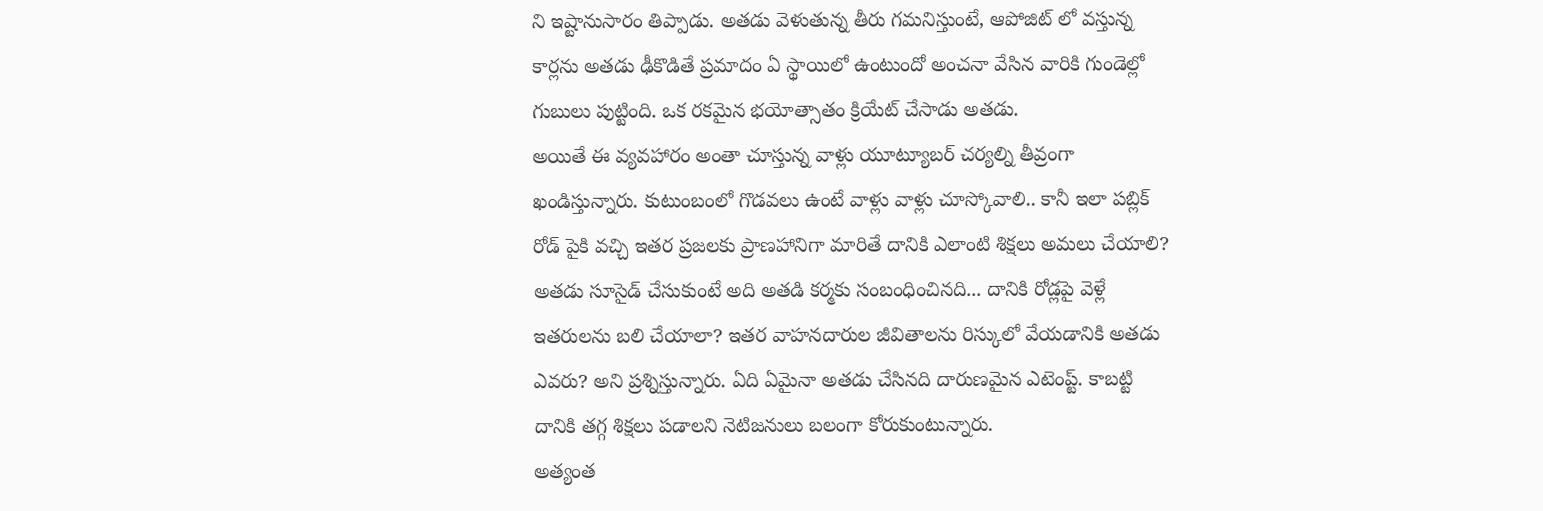ని ఇష్టానుసారం తిప్పాడు. అతడు వెళుతున్న తీరు గమనిస్తుంటే, ఆపోజిట్ లో వస్తున్న కార్లను అతడు ఢీకొడితే ప్రమాదం ఏ స్థాయిలో ఉంటుందో అంచనా వేసిన వారికి గుండెల్లో గుబులు పుట్టింది. ఒక రకమైన భయోత్సాతం క్రియేట్ చేసాడు అతడు.
అయితే ఈ వ్యవహారం అంతా చూస్తున్న వాళ్లు యూట్యూబర్ చర్యల్ని తీవ్రంగా ఖండిస్తున్నారు. కుటుంబంలో గొడవలు ఉంటే వాళ్లు వాళ్లు చూస్కోవాలి.. కానీ ఇలా పబ్లిక్ రోడ్ పైకి వచ్చి ఇతర ప్రజలకు ప్రాణహానిగా మారితే దానికి ఎలాంటి శిక్షలు అమలు చేయాలి? అతడు సూసైడ్ చేసుకుంటే అది అతడి కర్మకు సంబంధించినది... దానికి రోడ్లపై వెళ్లే ఇతరులను బలి చేయాలా? ఇతర వాహనదారుల జీవితాలను రిస్కులో వేయడానికి అతడు ఎవరు? అని ప్రశ్నిస్తున్నారు. ఏది ఏమైనా అతడు చేసినది దారుణమైన ఎటెంప్ట్. కాబట్టి దానికి తగ్గ శిక్షలు పడాలని నెటిజనులు బలంగా కోరుకుంటున్నారు.
అత్యంత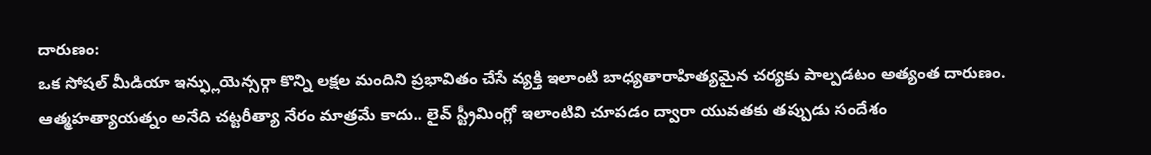దారుణం:
ఒక సోషల్ మీడియా ఇన్ఫ్లుయెన్సర్గా కొన్ని లక్షల మందిని ప్రభావితం చేసే వ్యక్తి ఇలాంటి బాధ్యతారాహిత్యమైన చర్యకు పాల్పడటం అత్యంత దారుణం. ఆత్మహత్యాయత్నం అనేది చట్టరీత్యా నేరం మాత్రమే కాదు.. లైవ్ స్ట్రీమింగ్లో ఇలాంటివి చూపడం ద్వారా యువతకు తప్పుడు సందేశం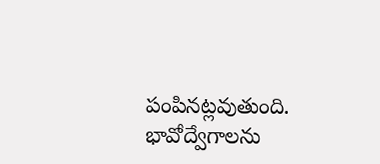పంపినట్లవుతుంది. భావోద్వేగాలను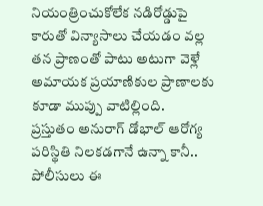నియంత్రించుకోలేక నడిరోడ్డుపై కారుతో విన్యాసాలు చేయడం వల్ల తన ప్రాణంతో పాటు అటుగా వెళ్లే అమాయక ప్రయాణికుల ప్రాణాలకు కూడా ముప్పు వాటిల్లింది.
ప్రస్తుతం అనురాగ్ డోభాల్ ఆరోగ్య పరిస్థితి నిలకడగానే ఉన్నా కానీ.. పోలీసులు ఈ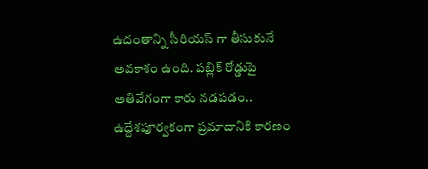ఉదంతాన్ని సీరియస్ గా తీసుకునే అవకాశం ఉంది. పబ్లిక్ రోడ్డుపై అతివేగంగా కారు నడపడం.. ఉద్దేశపూర్వకంగా ప్రమాదానికి కారణం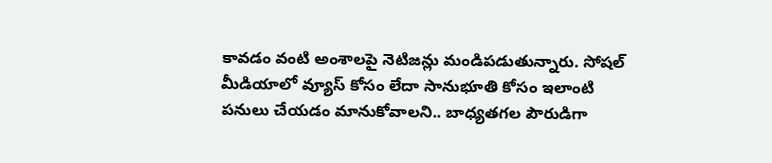కావడం వంటి అంశాలపై నెటిజన్లు మండిపడుతున్నారు. సోషల్ మీడియాలో వ్యూస్ కోసం లేదా సానుభూతి కోసం ఇలాంటి పనులు చేయడం మానుకోవాలని.. బాధ్యతగల పౌరుడిగా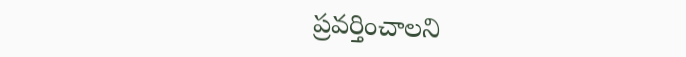ప్రవర్తించాలని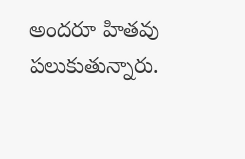అందరూ హితవు పలుకుతున్నారు.